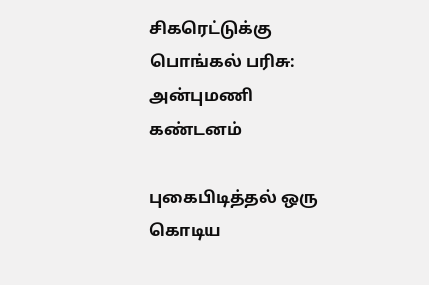சிகரெட்டுக்கு பொங்கல் பரிசு: அன்புமணி கண்டனம்

புகைபிடித்தல் ஒரு கொடிய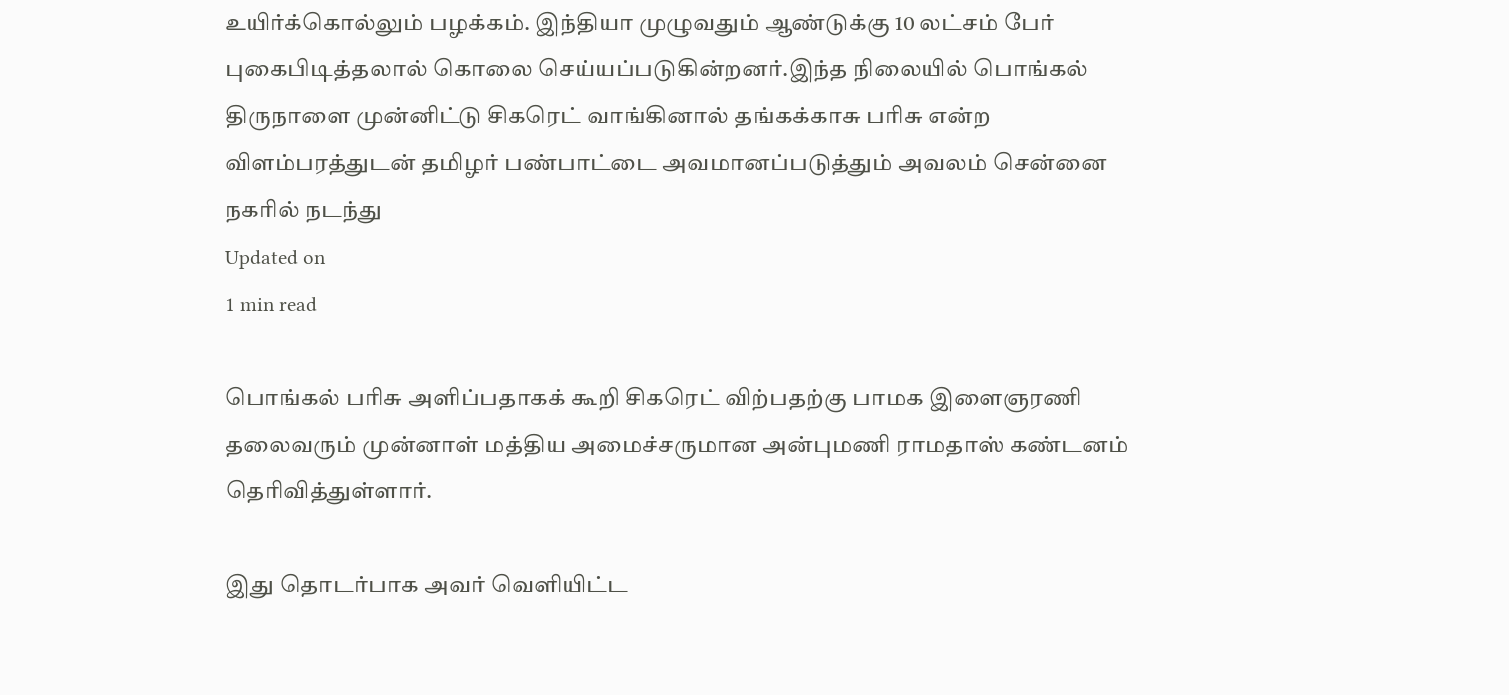உயிர்க்கொல்லும் பழக்கம். இந்தியா முழுவதும் ஆண்டுக்கு 10 லட்சம் பேர் புகைபிடித்தலால் கொலை செய்யப்படுகின்றனர்.இந்த நிலையில் பொங்கல் திருநாளை முன்னிட்டு சிகரெட் வாங்கினால் தங்கக்காசு பரிசு என்ற விளம்பரத்துடன் தமிழர் பண்பாட்டை அவமானப்படுத்தும் அவலம் சென்னை நகரில் நடந்து
Updated on
1 min read

பொங்கல் பரிசு அளிப்பதாகக் கூறி சிகரெட் விற்பதற்கு பாமக இளைஞரணி தலைவரும் முன்னாள் மத்திய அமைச்சருமான அன்புமணி ராமதாஸ் கண்டனம் தெரிவித்துள்ளார்.

இது தொடர்பாக அவர் வெளியிட்ட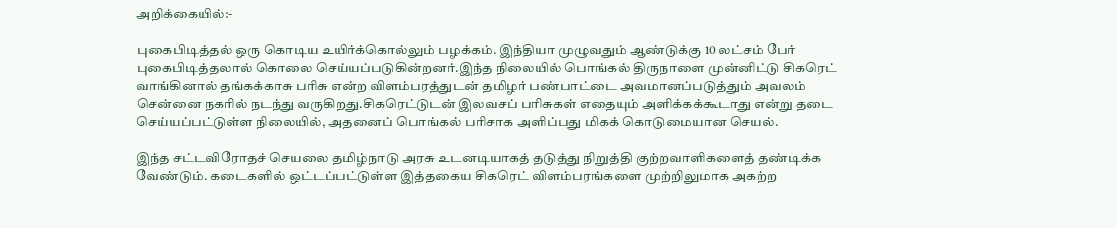அறிக்கையில்:-

புகைபிடித்தல் ஒரு கொடிய உயிர்க்கொல்லும் பழக்கம். இந்தியா முழுவதும் ஆண்டுக்கு 10 லட்சம் பேர் புகைபிடித்தலால் கொலை செய்யப்படுகின்றனர்.இந்த நிலையில் பொங்கல் திருநாளை முன்னிட்டு சிகரெட் வாங்கினால் தங்கக்காசு பரிசு என்ற விளம்பரத்துடன் தமிழர் பண்பாட்டை அவமானப்படுத்தும் அவலம் சென்னை நகரில் நடந்து வருகிறது.சிகரெட்டுடன் இலவசப் பரிசுகள் எதையும் அளிக்கக்கூடாது என்று தடை செய்யப்பட்டுள்ள நிலையில், அதனைப் பொங்கல் பரிசாக அளிப்பது மிகக் கொடுமையான செயல்.

இந்த சட்டவிரோதச் செயலை தமிழ்நாடு அரசு உடனடியாகத் தடுத்து நிறுத்தி குற்றவாளிகளைத் தண்டிக்க வேண்டும். கடைகளில் ஒட்டப்பட்டுள்ள இத்தகைய சிகரெட் விளம்பரங்களை முற்றிலுமாக அகற்ற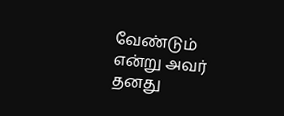வேண்டும் என்று அவர் தனது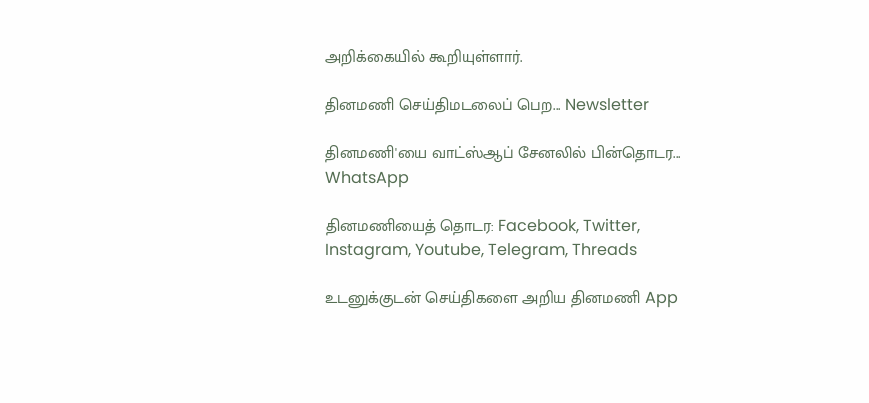அறிக்கையில் கூறியுள்ளார்.

தினமணி செய்திமடலைப் பெற... Newsletter

தினமணி'யை வாட்ஸ்ஆப் சேனலில் பின்தொடர... WhatsApp

தினமணியைத் தொடர: Facebook, Twitter, Instagram, Youtube, Telegram, Threads

உடனுக்குடன் செய்திகளை அறிய தினமணி App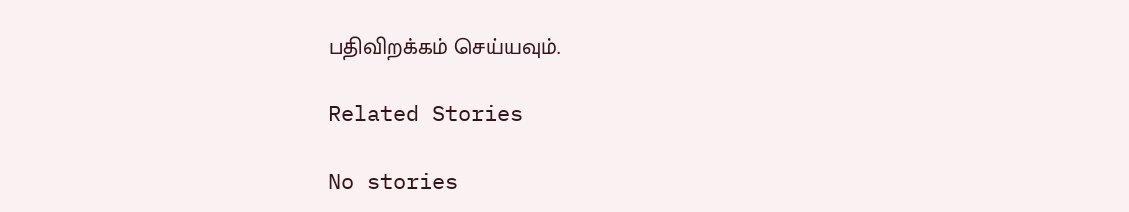பதிவிறக்கம் செய்யவும்.

Related Stories

No stories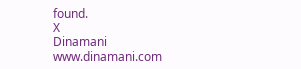found.
X
Dinamani
www.dinamani.com